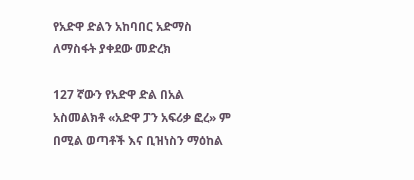የአድዋ ድልን አከባበር አድማስ ለማስፋት ያቀደው መድረክ

127 ኛውን የአድዋ ድል በአል አስመልክቶ «አድዋ ፓን አፍሪቃ ፎረ» ም በሚል ወጣቶች እና ቢዝነስን ማዕከል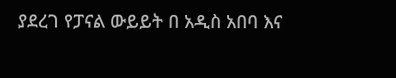ያደረገ የፓናል ውይይት በ አዲስ አበባ እና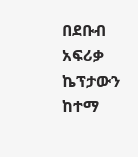በደቡብ አፍሪቃ ኬፕታውን ከተማ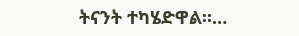ትናንት ተካሄድዋል።…